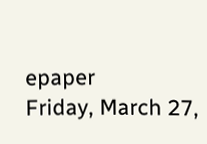epaper
Friday, March 27,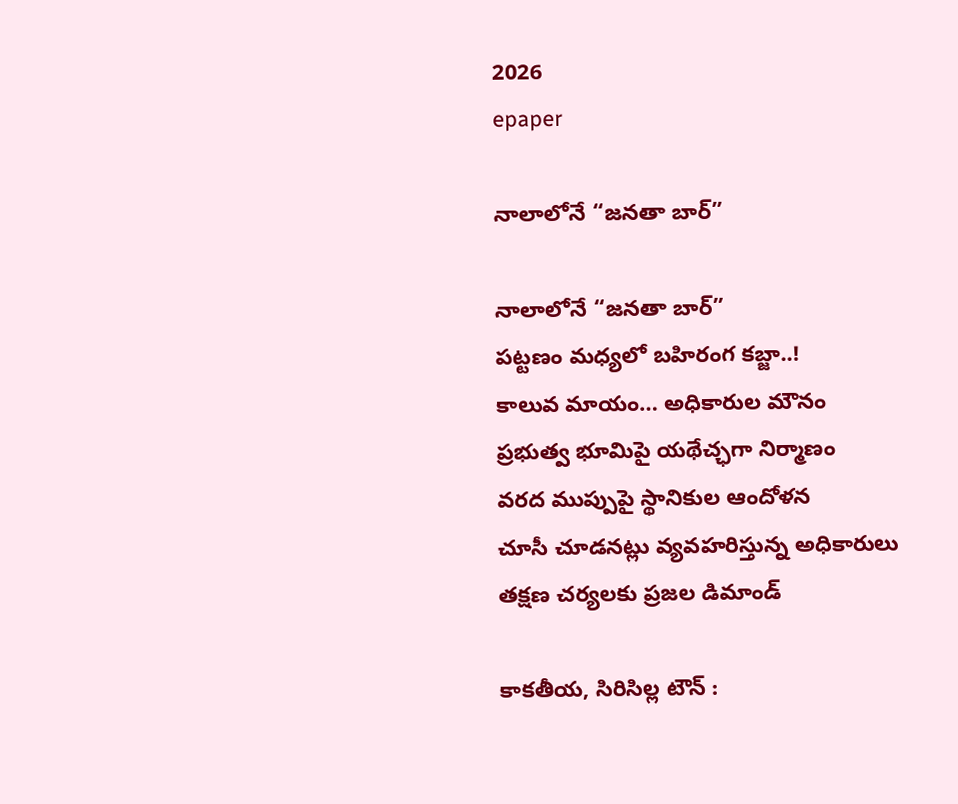2026
epaper

నాలాలోనే “జనతా బార్”

నాలాలోనే “జనతా బార్”
పట్టణం మధ్యలో బహిరంగ కబ్జా..!
కాలువ మాయం… అధికారుల మౌనం
ప్రభుత్వ భూమిపై యథేచ్ఛగా నిర్మాణం
వరద ముప్పుపై స్థానికుల ఆందోళన
చూసీ చూడనట్లు వ్యవహరిస్తున్న అధికారులు
తక్షణ చర్యలకు ప్రజల డిమాండ్

కాకతీయ, సిరిసిల్ల టౌన్ :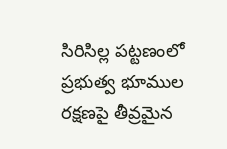సిరిసిల్ల పట్టణంలో ప్రభుత్వ భూముల రక్షణపై తీవ్రమైన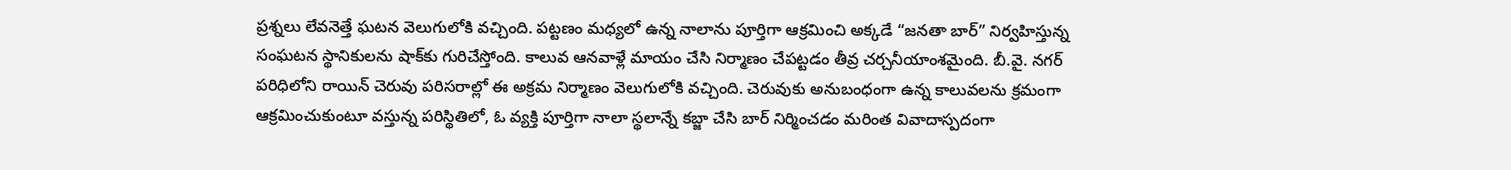ప్రశ్నలు లేవనెత్తే ఘటన వెలుగులోకి వచ్చింది. పట్టణం మధ్యలో ఉన్న నాలాను పూర్తిగా ఆక్రమించి అక్కడే “జనతా బార్” నిర్వహిస్తున్న సంఘటన స్థానికులను షాక్‌కు గురిచేస్తోంది. కాలువ ఆనవాళ్లే మాయం చేసి నిర్మాణం చేపట్టడం తీవ్ర చర్చనీయాంశమైంది. బీ.వై. నగర్ పరిధిలోని రాయిన్ చెరువు పరిసరాల్లో ఈ అక్రమ నిర్మాణం వెలుగులోకి వచ్చింది. చెరువుకు అనుబంధంగా ఉన్న కాలువలను క్రమంగా ఆక్రమించుకుంటూ వస్తున్న పరిస్థితిలో, ఓ వ్యక్తి పూర్తిగా నాలా స్థలాన్నే కబ్జా చేసి బార్ నిర్మించడం మరింత వివాదాస్పదంగా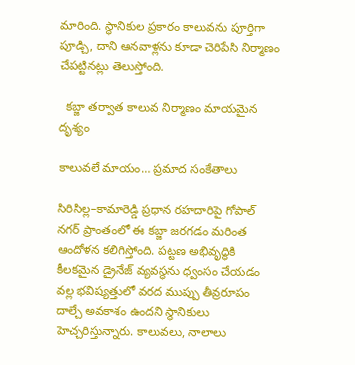మారింది. స్థానికుల ప్రకారం కాలువను పూర్తిగా పూడ్చి, దాని ఆనవాళ్లను కూడా చెరిపేసి నిర్మాణం చేపట్టినట్లు తెలుస్తోంది.

  క‌బ్జా త‌ర్వాత కాలువ నిర్మాణం మాయ‌మైన దృశ్యం

కాలువలే మాయం… ప్రమాద సంకేతాలు

సిరిసిల్ల–కామారెడ్డి ప్రధాన రహదారిపై గోపాల్ నగర్ ప్రాంతంలో ఈ కబ్జా జరగడం మరింత ఆందోళన కలిగిస్తోంది. పట్టణ అభివృద్ధికి కీలకమైన డ్రైనేజ్ వ్యవస్థను ధ్వంసం చేయడం వల్ల భవిష్యత్తులో వరద ముప్పు తీవ్రరూపం దాల్చే అవకాశం ఉందని స్థానికులు హెచ్చరిస్తున్నారు. కాలువలు, నాలాలు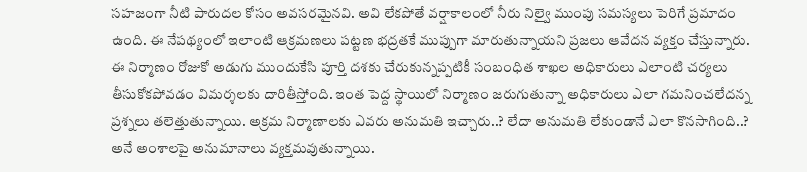సహజంగా నీటి పారుదల కోసం అవసరమైనవి. అవి లేకపోతే వర్షాకాలంలో నీరు నిల్వై ముంపు సమస్యలు పెరిగే ప్రమాదం ఉంది. ఈ నేపథ్యంలో ఇలాంటి ఆక్రమణలు పట్టణ భద్రతకే ముప్పుగా మారుతున్నాయని ప్రజలు ఆవేదన వ్యక్తం చేస్తున్నారు. ఈ నిర్మాణం రోజుకో అడుగు ముందుకేసి పూర్తి దశకు చేరుకున్నప్పటికీ సంబంధిత శాఖల అధికారులు ఎలాంటి చర్యలు తీసుకోకపోవడం విమర్శలకు దారితీస్తోంది. ఇంత పెద్ద స్థాయిలో నిర్మాణం జరుగుతున్నా అధికారులు ఎలా గమనించలేదన్న ప్రశ్నలు తలెత్తుతున్నాయి. అక్రమ నిర్మాణాలకు ఎవరు అనుమతి ఇచ్చారు..? లేదా అనుమతి లేకుండానే ఎలా కొనసాగింది..? అనే అంశాలపై అనుమానాలు వ్యక్తమవుతున్నాయి.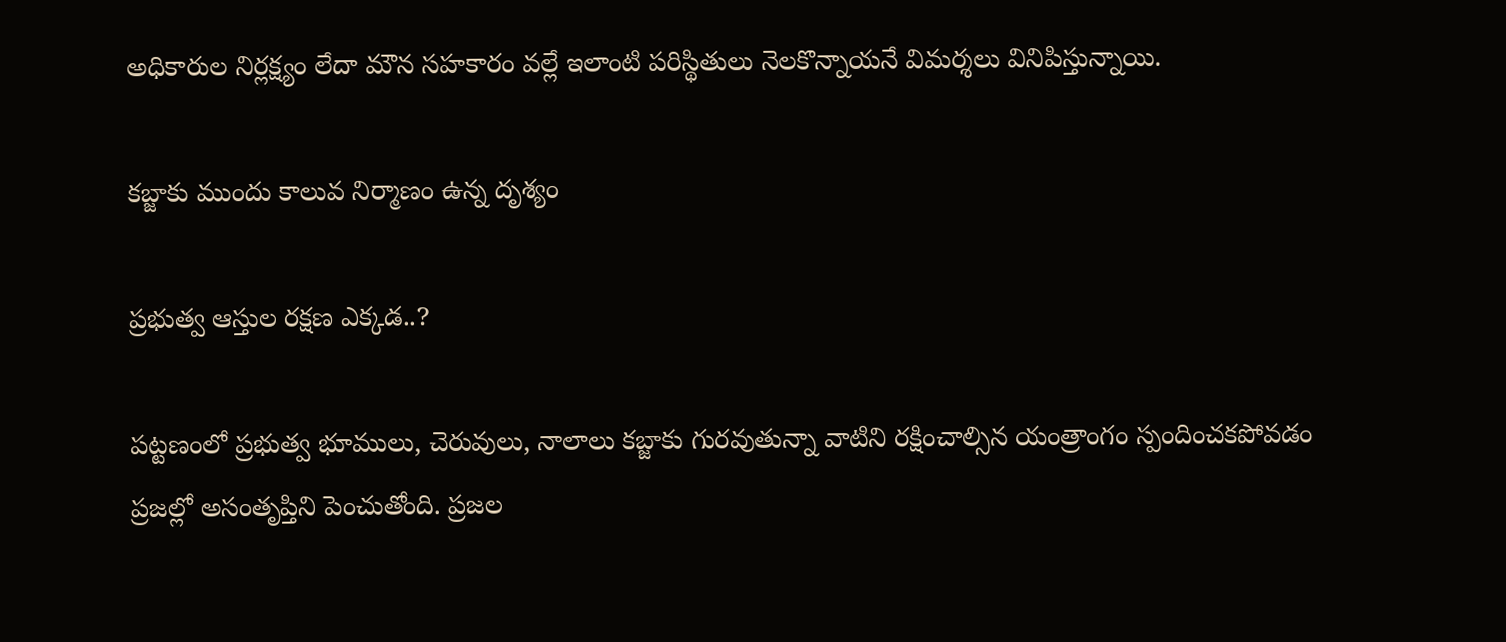అధికారుల నిర్లక్ష్యం లేదా మౌన సహకారం వల్లే ఇలాంటి పరిస్థితులు నెలకొన్నాయనే విమర్శలు వినిపిస్తున్నాయి.

క‌బ్జాకు ముందు కాలువ నిర్మాణం ఉన్న దృశ్యం

ప్రభుత్వ ఆస్తుల రక్షణ ఎక్కడ..?

పట్టణంలో ప్రభుత్వ భూములు, చెరువులు, నాలాలు కబ్జాకు గురవుతున్నా వాటిని రక్షించాల్సిన యంత్రాంగం స్పందించకపోవడం ప్రజల్లో అసంతృప్తిని పెంచుతోంది. ప్రజల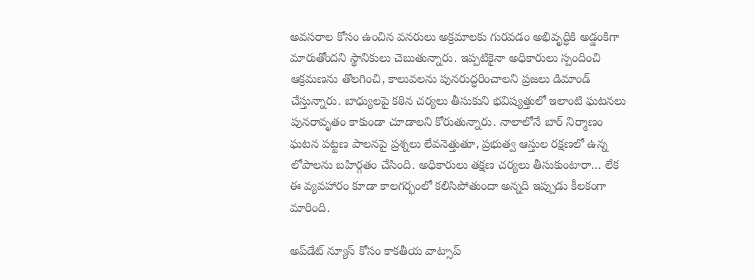అవసరాల కోసం ఉంచిన వనరులు అక్రమాలకు గురవడం అభివృద్ధికి అడ్డంకిగా మారుతోందని స్థానికులు చెబుతున్నారు. ఇప్పటికైనా అధికారులు స్పందించి ఆక్రమణను తొలగించి, కాలువలను పునరుద్ధరించాలని ప్రజలు డిమాండ్ చేస్తున్నారు. బాధ్యులపై కఠిన చర్యలు తీసుకుని భవిష్యత్తులో ఇలాంటి ఘటనలు పునరావృతం కాకుండా చూడాలని కోరుతున్నారు. నాలాలోనే బార్ నిర్మాణం ఘటన పట్టణ పాలనపై ప్రశ్నలు లేవనెత్తుతూ, ప్రభుత్వ ఆస్తుల రక్షణలో ఉన్న లోపాలను బహిర్గతం చేసింది. అధికారులు తక్షణ చర్యలు తీసుకుంటారా… లేక ఈ వ్యవహారం కూడా కాలగర్భంలో కలిసిపోతుందా అన్నది ఇప్పుడు కీలకంగా మారింది.

అప్‌డేట్ న్యూస్ కోసం కాక‌తీయ వాట్సాప్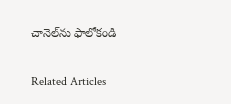చానెల్‌ను ఫాలోకండి

Related Articles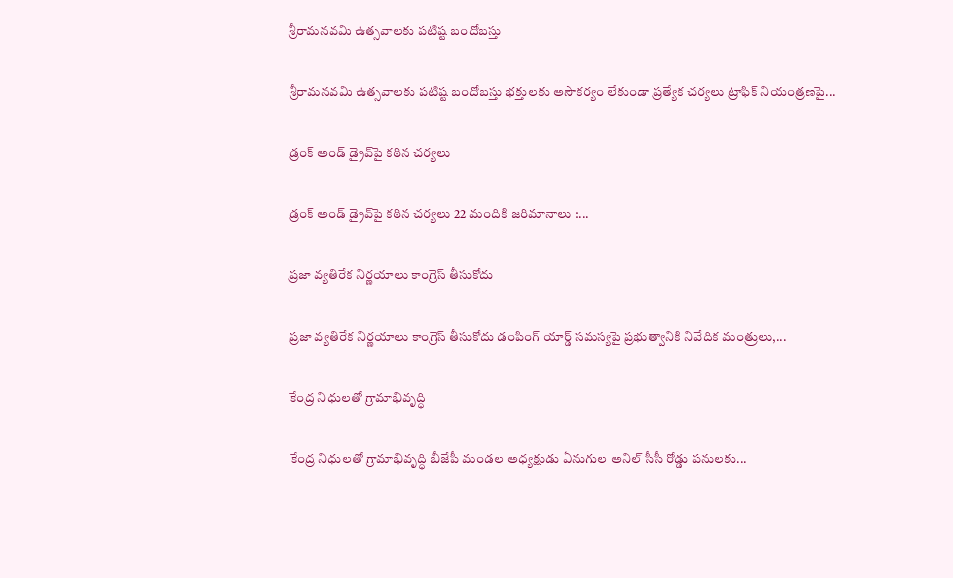శ్రీరామనవమి ఉత్సవాలకు పటిష్ట బందోబస్తు

శ్రీరామనవమి ఉత్సవాలకు పటిష్ట బందోబస్తు భక్తులకు అసౌకర్యం లేకుండా ప్రత్యేక చర్యలు ట్రాఫిక్ నియంత్రణపై...

డ్రంక్ అండ్ డ్రైవ్‌పై కఠిన చర్యలు

డ్రంక్ అండ్ డ్రైవ్‌పై కఠిన చర్యలు 22 మందికి జరిమానాలు :...

ప్రజా వ్యతిరేక నిర్ణయాలు కాంగ్రెస్ తీసుకోదు

ప్రజా వ్యతిరేక నిర్ణయాలు కాంగ్రెస్ తీసుకోదు డంపింగ్ యార్డ్ సమస్యపై ప్రభుత్వానికి నివేదిక మంత్రులు,...

కేంద్ర నిధులతో గ్రామాభివృద్ధి

కేంద్ర నిధులతో గ్రామాభివృద్ధి బీజేపీ మండల అధ్యక్షుడు ఏనుగుల అనిల్ సీసీ రోడ్డు పనులకు...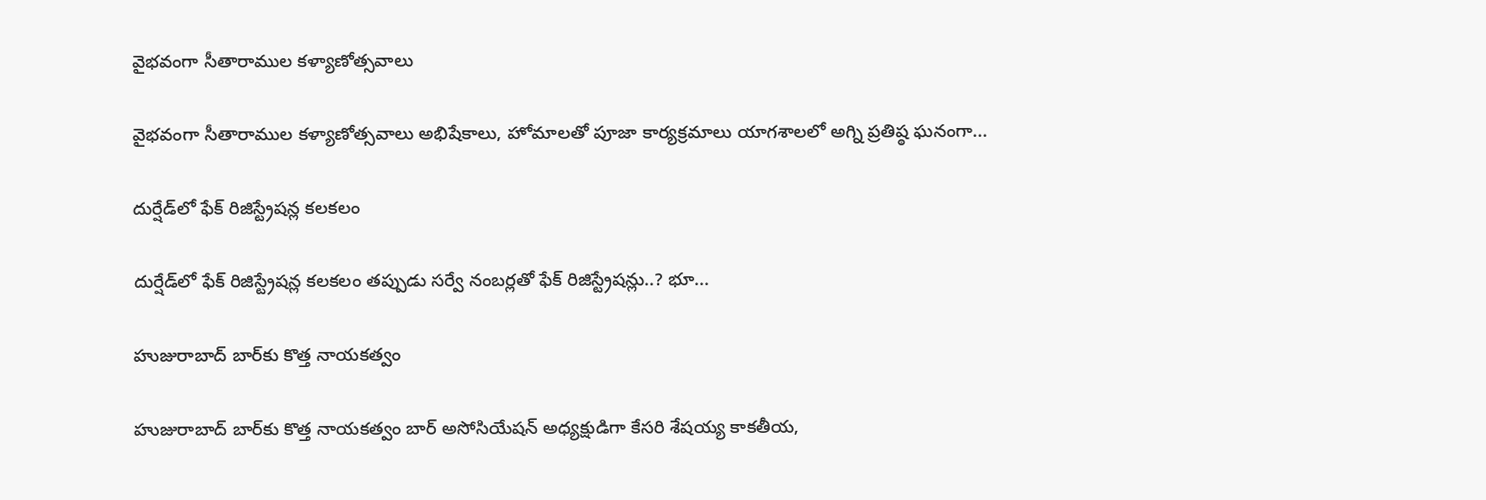వైభ‌వంగా సీతారాముల కళ్యాణోత్సవాలు

వైభ‌వంగా సీతారాముల కళ్యాణోత్సవాలు అభిషేకాలు, హోమాలతో పూజా కార్యక్రమాలు యాగశాలలో అగ్ని ప్రతిష్ఠ ఘనంగా...

దుర్షేడ్‌లో ఫేక్ రిజిస్ట్రేష‌న్ల‌ కలకలం

దుర్షేడ్‌లో ఫేక్ రిజిస్ట్రేష‌న్ల‌ కలకలం తప్పుడు సర్వే నంబర్లతో ఫేక్ రిజిస్ట్రేషన్లు..? భూ...

హుజురాబాద్ బార్‌కు కొత్త నాయకత్వం

హుజురాబాద్ బార్‌కు కొత్త నాయకత్వం బార్ అసోసియేష‌న్ అధ్య‌క్షుడిగా కేసరి శేషయ్య కాకతీయ,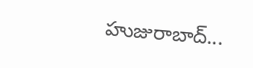హుజురాబాద్...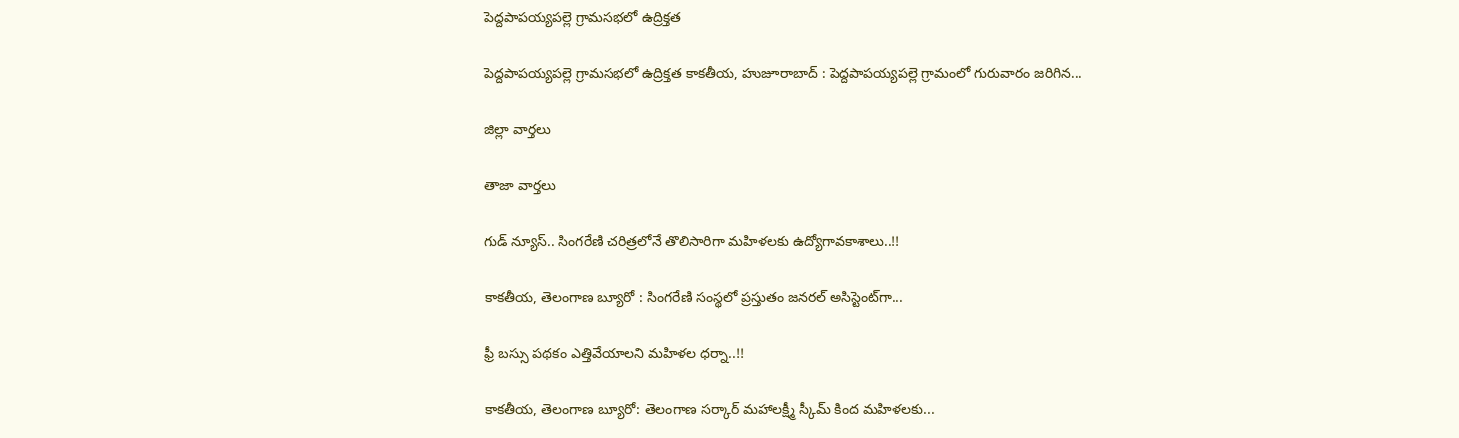పెద్దపాపయ్యపల్లె గ్రామసభలో ఉద్రిక్తత

పెద్దపాపయ్యపల్లె గ్రామసభలో ఉద్రిక్తత కాకతీయ, హుజూరాబాద్ : పెద్దపాపయ్యపల్లె గ్రామంలో గురువారం జరిగిన...

జిల్లా వార్త‌లు

తాజా వార్త‌లు

గుడ్ న్యూస్.. సింగరేణి చరిత్రలోనే తొలిసారిగా మ‌హిళ‌ల‌కు ఉద్యోగావ‌కాశాలు..!!

కాక‌తీయ‌, తెలంగాణ బ్యూరో : సింగరేణి సంస్థలో ప్రస్తుతం జనరల్ అసిస్టెంట్‌గా...

ఫ్రీ బస్సు పథకం ఎత్తివేయాలని మహిళల ధర్నా..!!

కాకతీయ, తెలంగాణ బ్యూరో: తెలంగాణ సర్కార్ మహాలక్ష్మీ స్కీమ్ కింద మహిళలకు...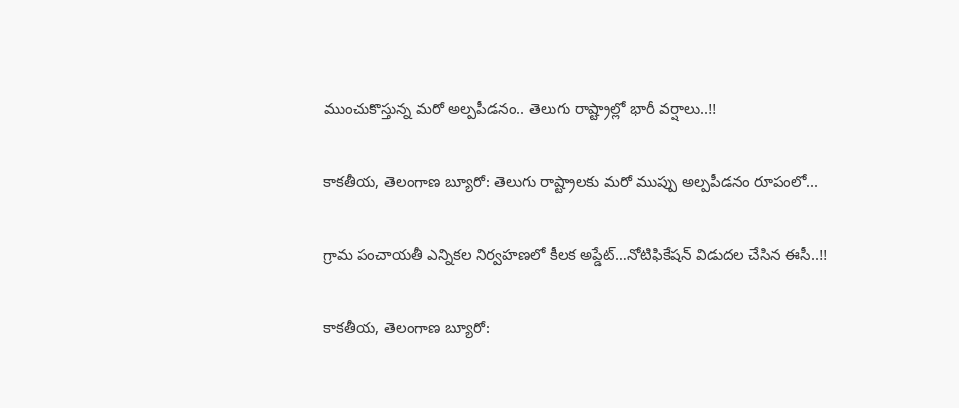ముంచుకొస్తున్న మరో అల్పపీడనం.. తెలుగు రాష్ట్రాల్లో భారీ వర్షాలు..!!

కాకతీయ, తెలంగాణ బ్యూరో: తెలుగు రాష్ట్రాలకు మరో ముప్పు అల్పపీడనం రూపంలో...

గ్రామ పంచాయ‌తీ ఎన్నిక‌ల నిర్వ‌హ‌ణ‌లో కీల‌క అప్డేట్‌…నోటిఫికేషన్ విడుదల చేసిన ఈసీ..!!

కాకతీయ, తెలంగాణ బ్యూరో: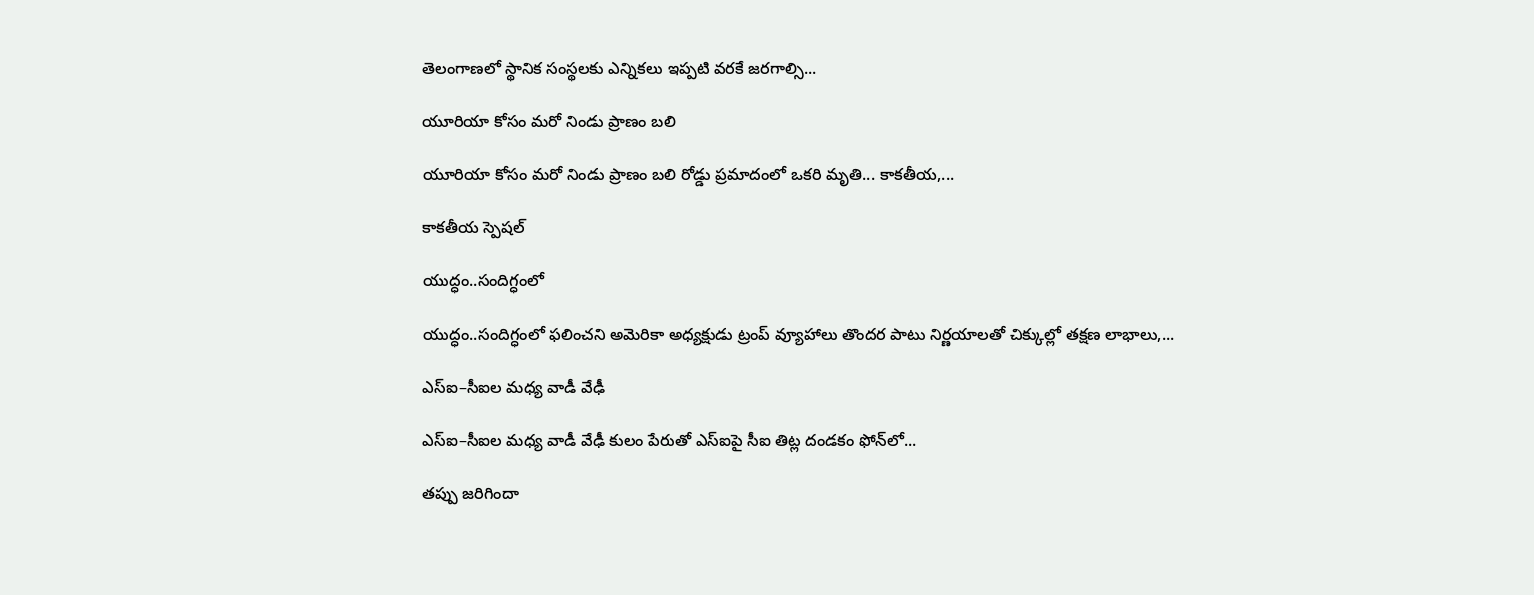తెలంగాణలో స్థానిక సంస్థలకు ఎన్నికలు ఇప్పటి వరకే జరగాల్సి...

యూరియా కోసం మరో నిండు ప్రాణం బలి

యూరియా కోసం మరో నిండు ప్రాణం బలి రోడ్డు ప్రమాదంలో ఒకరి మృతి... కాకతీయ,...

కాక‌తీయ స్పెష‌ల్‌

యుద్ధం..సందిగ్ధంలో

యుద్ధం..సందిగ్ధంలో ఫ‌లించని అమెరికా అధ్య‌క్షుడు ట్రంప్ వ్యూహాలు తొంద‌ర పాటు నిర్ణ‌యాల‌తో చిక్కుల్లో తక్షణ లాభాలు,...

ఎస్ఐ–సీఐల మ‌ధ్య వాడీ వేఢీ

ఎస్ఐ–సీఐల మ‌ధ్య వాడీ వేఢీ కులం పేరుతో ఎస్ఐపై సీఐ తిట్ల దండ‌కం ఫోన్‌లో...

త‌ప్పు జ‌రిగిందా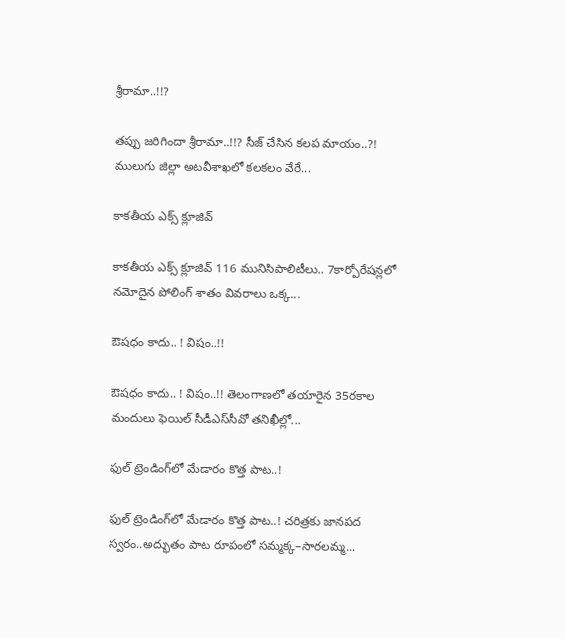శ్రీరామా..!!?

త‌ప్పు జ‌రిగిందా శ్రీరామా..!!? సీజ్ చేసిన క‌ల‌ప‌ మాయం..?! ములుగు జిల్లా అట‌వీశాఖ‌లో క‌ల‌క‌లం వేరే...

కాక‌తీయ ఎక్స్ క్లూజివ్

కాక‌తీయ ఎక్స్ క్లూజివ్ 116 మునిసిపాలిటీలు.. 7కార్పోరేష‌న్ల‌లో న‌మోదైన పోలింగ్ శాతం వివ‌రాలు ఒక్క...

ఔష‌ధం కాదు.. ! విషం..!!

ఔష‌ధం కాదు.. ! విషం..!! తెలంగాణలో తయారైన 35ర‌కాల మందులు ఫెయిల్‌ సీడీఎస్‌సీవో తనిఖీల్లో...

ఫుల్ ట్రెండింగ్‌లో మేడారం కొత్త పాట..!

ఫుల్ ట్రెండింగ్‌లో మేడారం కొత్త పాట..! చరిత్రకు జానపద స్వరం..అద్భుతం పాట రూపంలో సమ్మక్క–సారలమ్మ...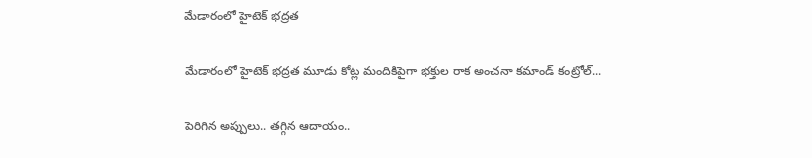మేడారంలో హైటెక్ భద్రత

మేడారంలో హైటెక్ భద్రత మూడు కోట్ల మందికిపైగా భక్తుల రాక అంచనా కమాండ్ కంట్రోల్...

పెరిగిన అప్పులు.. తగ్గిన ఆదాయం..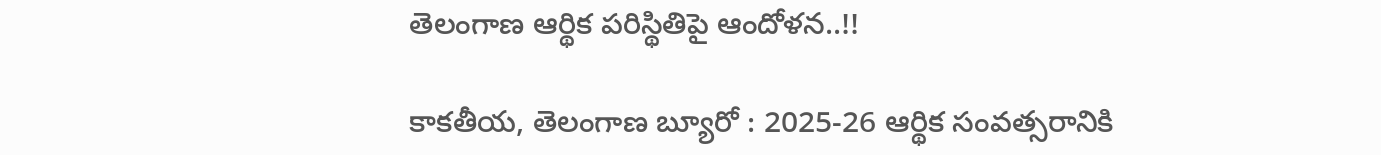తెలంగాణ ఆర్థిక పరిస్థితిపై ఆందోళన..!!

కాకతీయ, తెలంగాణ బ్యూరో : 2025-26 ఆర్థిక సంవత్సరానికి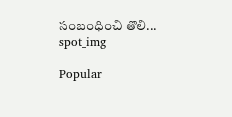సంబంధించి తొలి...
spot_img

Popular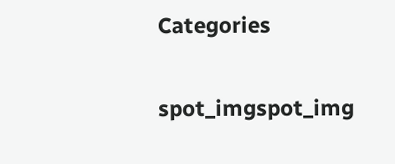Categories

spot_imgspot_img